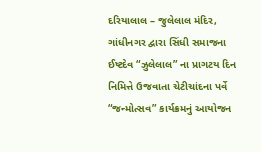દરિયાલાલ – જુલેલાલ મંદિર, ગાંધીનગર દ્વારા સિંધી સમાજના ઈષ્ટદેવ “ઝુલેલાલ” ના પ્રાગટય દિન નિમિત્તે ઉજવાતા ચેટીચાંદના પર્વે “જન્મોત્સવ” કાર્યક્રમનું આયોજન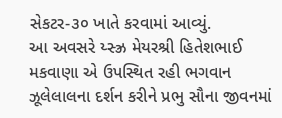સેકટર-૩૦ ખાતે કરવામાં આવ્યું.
આ અવસરે ય્સ્ઝ્ર મેયરશ્રી હિતેશભાઈ મકવાણા એ ઉપસ્થિત રહી ભગવાન ઝૂલેલાલના દર્શન કરીને પ્રભુ સૌના જીવનમાં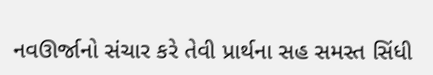નવઊર્જાનો સંચાર કરે તેવી પ્રાર્થના સહ સમસ્ત સિંધી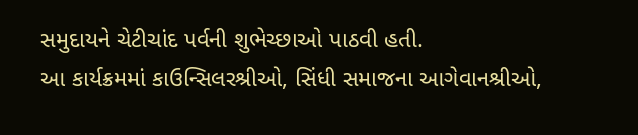સમુદાયને ચેટીચાંદ પર્વની શુભેચ્છાઓ પાઠવી હતી.
આ કાર્યક્રમમાં કાઉન્સિલરશ્રીઓ, સિંધી સમાજના આગેવાનશ્રીઓ,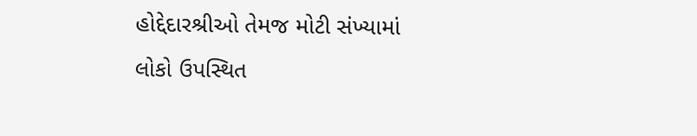હોદ્દેદારશ્રીઓ તેમજ મોટી સંખ્યામાં લોકો ઉપસ્થિત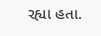રહ્યા હતા.